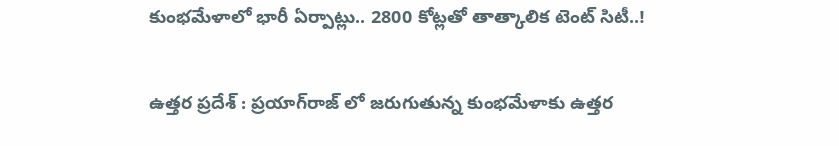కుంభమేళాలో భారీ ఏర్పాట్లు.. 2800 కోట్లతో తాత్కాలిక టెంట్ సిటీ..!

ఉత్తర ప్రదేశ్ : ప్రయాగ్‌రాజ్ లో జరుగుతున్న కుంభమేళాకు ఉత్తర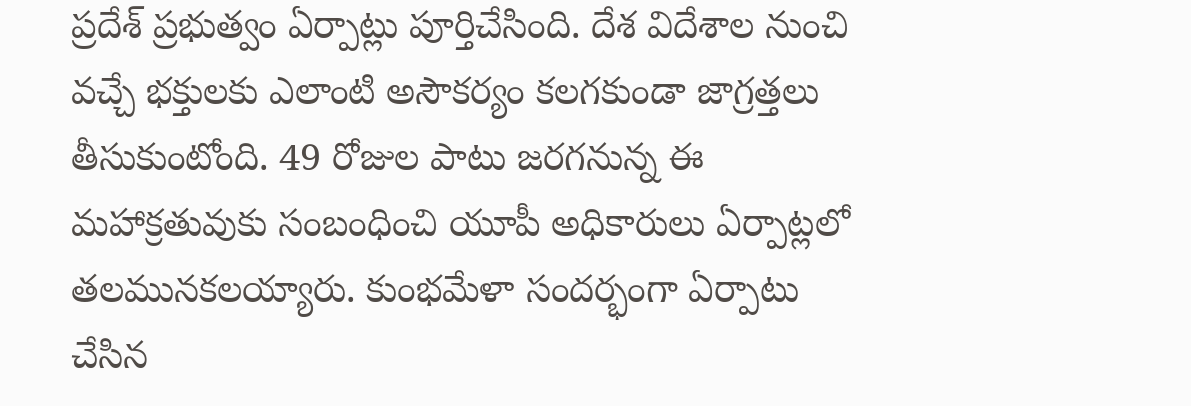ప్రదేశ్ ప్రభుత్వం ఏర్పాట్లు పూర్తిచేసింది. దేశ విదేశాల నుంచి వచ్చే భక్తులకు ఎలాంటి అసౌకర్యం కలగకుండా జాగ్రత్తలు తీసుకుంటోంది. 49 రోజుల పాటు జరగనున్న ఈ మహాక్రతువుకు సంబంధించి యూపీ అధికారులు ఏర్పాట్లలో తలమునకలయ్యారు. కుంభమేళా సందర్భంగా ఏర్పాటు చేసిన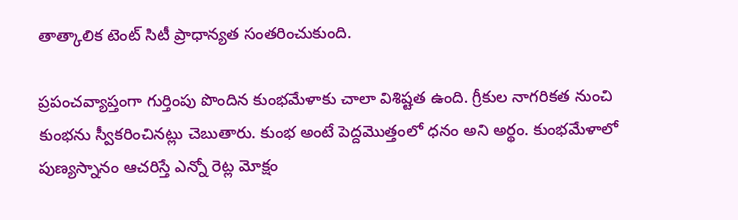తాత్కాలిక టెంట్ సిటీ ప్రాధాన్యత సంతరించుకుంది.

ప్రపంచవ్యాప్తంగా గుర్తింపు పొందిన కుంభమేళాకు చాలా విశిష్టత ఉంది. గ్రీకుల నాగరికత నుంచి కుంభను స్వీకరించినట్లు చెబుతారు. కుంభ అంటే పెద్దమొత్తంలో ధనం అని అర్థం. కుంభమేళాలో పుణ్యస్నానం ఆచరిస్తే ఎన్నో రెట్ల మోక్షం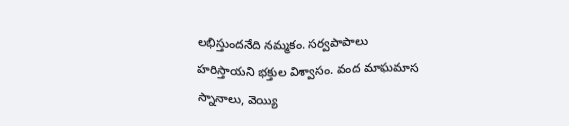లభిస్తుందనేది నమ్మకం. సర్వపాపాలు హరిస్తాయని భక్తుల విశ్వాసం. వంద మాఘమాస స్నానాలు, వెయ్యి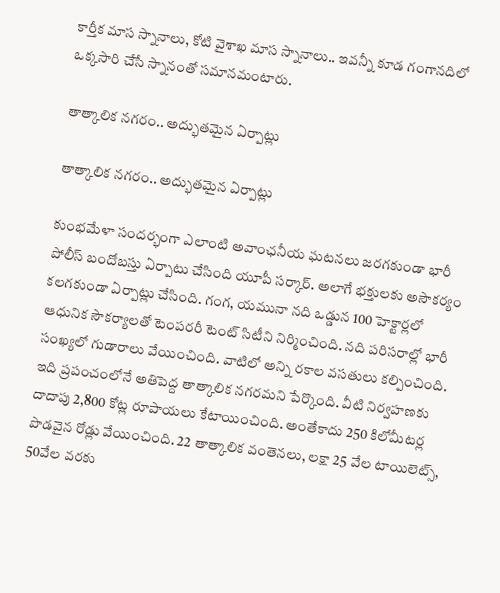కార్తీక మాస స్నానాలు, కోటి వైశాఖ మాస స్నానాలు.. ఇవన్నీ కూడ గంగానదిలో ఒక్కసారి చేసే స్నానంతో సమానమంటారు.

తాత్కాలిక నగరం.. అద్భుతమైన ఏర్పాట్లు

తాత్కాలిక నగరం.. అద్భుతమైన ఏర్పాట్లు

కుంభమేళా సందర్భంగా ఎలాంటి అవాంఛనీయ ఘటనలు జరగకుండా భారీ పోలీస్ బందోబస్తు ఏర్పాటు చేసింది యూపీ సర్కార్. అలాగే భక్తులకు అసౌకర్యం కలగకుండా ఏర్పాట్లు చేసింది. గంగ, యమునా నది ఒడ్డున 100 హెక్టార్లలో ఆధునిక సౌకర్యాలతో టెంపరరీ టెంట్ సిటీని నిర్మించింది. నది పరిసరాల్లో భారీ సంఖ్యలో గుడారాలు వేయించింది. వాటిలో అన్ని రకాల వసతులు కల్పించింది. ఇది ప్రపంచంలోనే అతిపెద్ద తాత్కాలిక నగరమని పేర్కొంది. వీటి నిర్వహణకు దాదాపు 2,800 కోట్ల రూపాయలు కేటాయించింది. అంతేకాదు 250 కిలోమీటర్ల పొడవైన రోడ్లు వేయించింది. 22 తాత్కాలిక వంతెనలు, లక్షా 25 వేల టాయిలెట్స్, 50వేల వరకు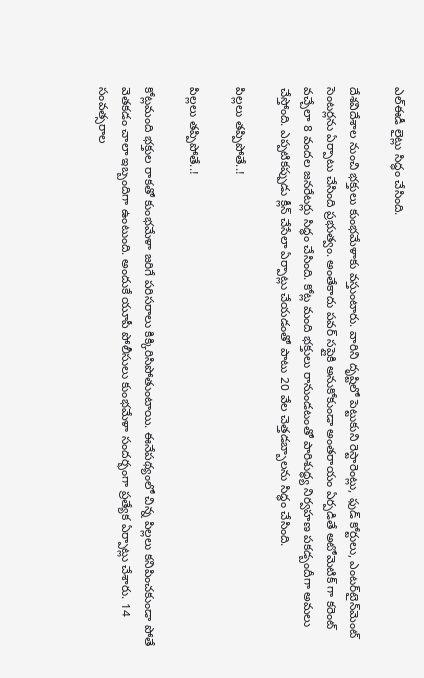ఎల్‌ఈడీ లైట్లు సిద్ధం చేసింది.

దేశవిదేశాల నుంచి భక్తులు కుంభమేళాకు వస్తుంటారు. వారిని దృష్టిలో పెట్టుకుని రెస్టారెంట్లు, ఫుడ్‌ కోర్టులు, ఎంటర్‌టైన్‌మెంట్‌ సెంటర్లను ఏర్పాటు చేసింది ప్రభుత్వం. అంతేకాదు పవర్ సప్లైకి అనుకోకుండా అంతరాయం ఏర్పడితే అటోమెటిక్ గా కరెంట్ వచ్చేలా 8 వందల జనరేటర్లు సిద్ధం చేసింది. కోట్ల మంది భక్తులు రానుండటంతో పారిశుద్ధ్య నిర్వహణ పకడ్బందీగా అమలు చేస్తోంది. ఎప్పటికప్పుడు క్లీన్ చేసేలా ఏర్పాట్లు చేయడంతో పాటు 20 వేల చెత్తడబ్బాలను సిద్ధం చేసింది.

పిల్లలు తప్పిపోతే..!

పిల్లలు తప్పిపోతే..!

కోట్లమంది భక్తుల రాకతో కుంభమేళా జరిగే పరిసరాలు కిక్కిరిసిపోతుంటాయి. ఈనేపథ్యంలో చిన్న పిల్లలు కనిపించకుండా పోతే వెతకడం చాలా ఇబ్బందిగా ఉంటుంది. అందుకే యూపీ పోలీసులు కుంభమేళా సందర్భంగా ప్రత్యేక ఏర్పాట్లు చేశారు. 14 సంవత్సరాల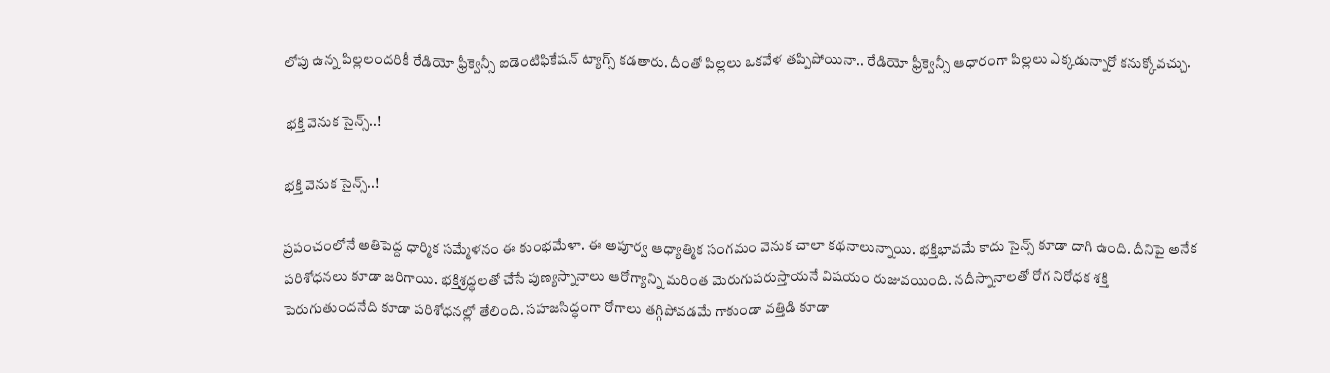లోపు ఉన్న పిల్లలందరికీ రేడియో ఫ్రీక్వెన్సీ ఐడెంటిఫికేషన్‌ ట్యాగ్స్ కడతారు. దీంతో పిల్లలు ఒకవేళ తప్పిపోయినా.. రేడియో ఫ్రీక్వెన్సీ ఆధారంగా పిల్లలు ఎక్కడున్నారో కనుక్కోవచ్చు.

 భక్తి వెనుక సైన్స్..!

భక్తి వెనుక సైన్స్..!

ప్రపంచంలోనే అతిపెద్ద ధార్మిక సమ్మేళనం ఈ కుంభమేళా. ఈ అపూర్వ ఆధ్యాత్మిక సంగమం వెనుక చాలా కథనాలున్నాయి. భక్తిభావమే కాదు సైన్స్ కూడా దాగి ఉంది. దీనిపై అనేక పరిశోధనలు కూడా జరిగాయి. భక్తిశ్రద్ధలతో చేసే పుణ్యస్నానాలు ఆరోగ్యాన్ని మరింత మెరుగుపరుస్తాయనే విషయం రుజువయింది. నదీస్నానాలతో రోగ నిరోధక శక్తి పెరుగుతుందనేది కూడా పరిశోధనల్లో తేలింది. సహజసిద్ధంగా రోగాలు తగ్గిపోవడమే గాకుండా వత్తిడి కూడా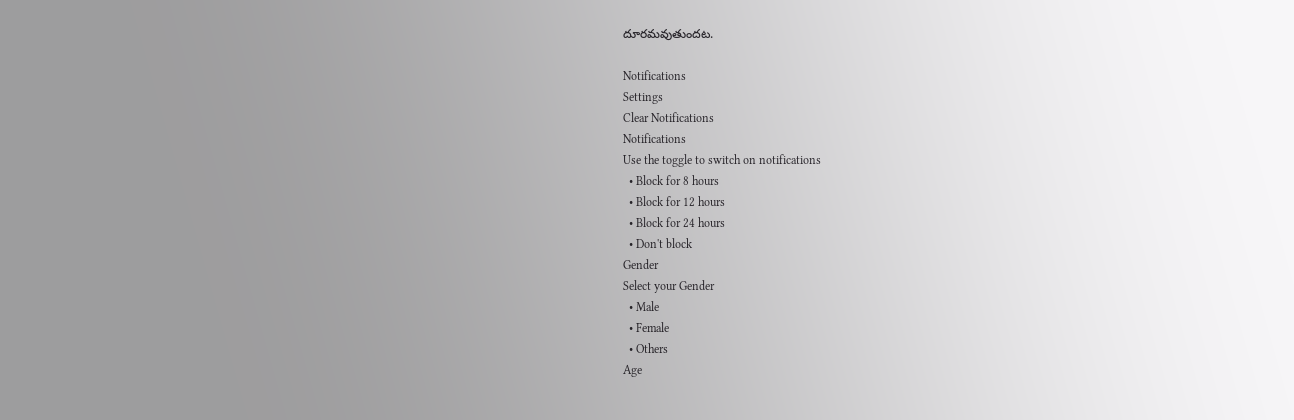దూరమవుతుందట.

Notifications
Settings
Clear Notifications
Notifications
Use the toggle to switch on notifications
  • Block for 8 hours
  • Block for 12 hours
  • Block for 24 hours
  • Don't block
Gender
Select your Gender
  • Male
  • Female
  • Others
Age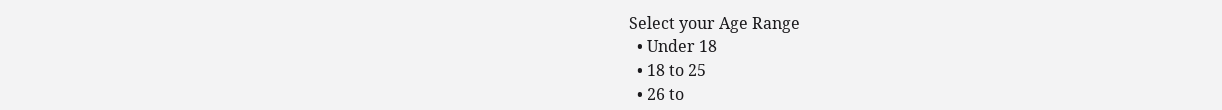Select your Age Range
  • Under 18
  • 18 to 25
  • 26 to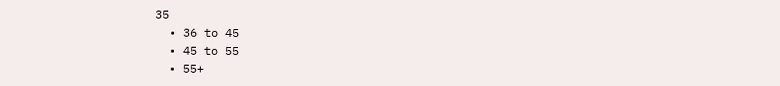35
  • 36 to 45
  • 45 to 55
  • 55+